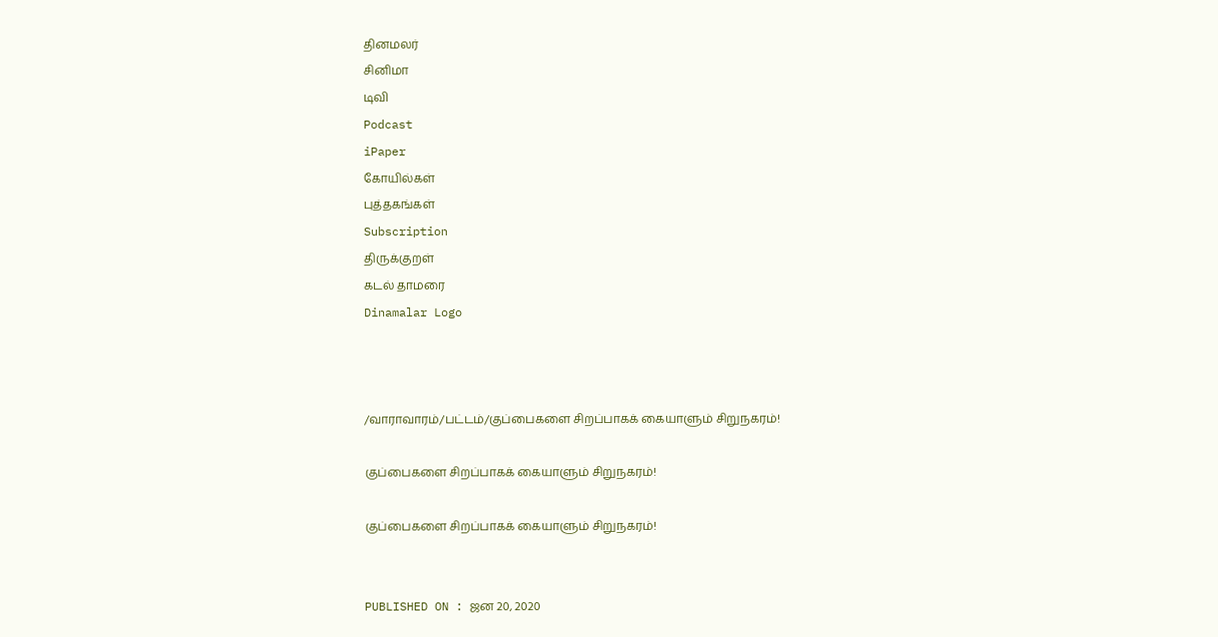தினமலர்
சினிமா
டிவி
Podcast
iPaper
கோயில்கள்
புத்தகங்கள்
Subscription
திருக்குறள்
கடல் தாமரை
Dinamalar Logo



/வாராவாரம்/பட்டம்/குப்பைகளை சிறப்பாகக் கையாளும் சிறுநகரம்!

குப்பைகளை சிறப்பாகக் கையாளும் சிறுநகரம்!

குப்பைகளை சிறப்பாகக் கையாளும் சிறுநகரம்!


PUBLISHED ON : ஜன 20, 2020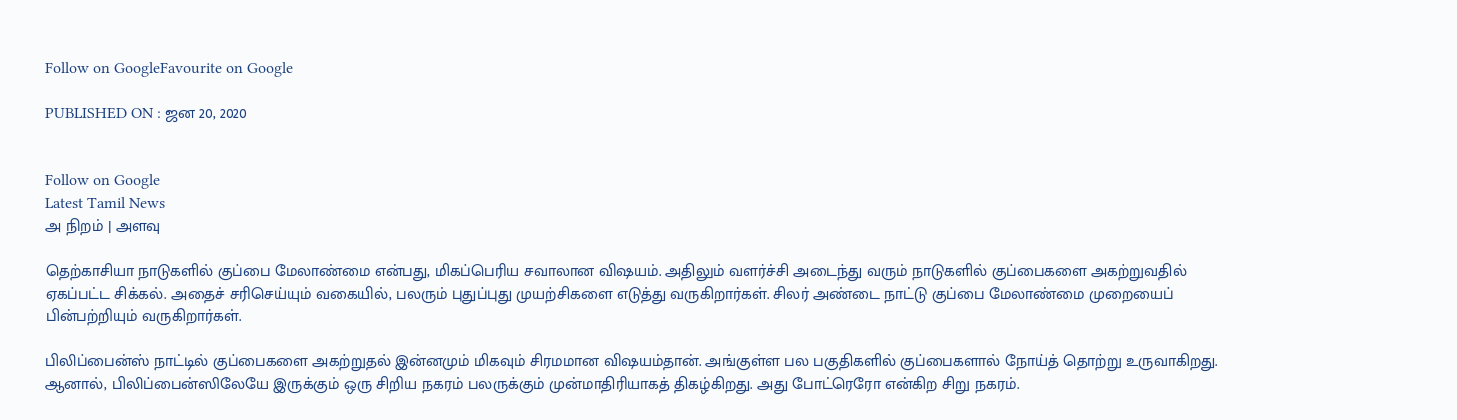Follow on GoogleFavourite on Google

PUBLISHED ON : ஜன 20, 2020


Follow on Google
Latest Tamil News
அ நிறம் | அளவு

தெற்காசியா நாடுகளில் குப்பை மேலாண்மை என்பது, மிகப்பெரிய சவாலான விஷயம். அதிலும் வளர்ச்சி அடைந்து வரும் நாடுகளில் குப்பைகளை அகற்றுவதில் ஏகப்பட்ட சிக்கல். அதைச் சரிசெய்யும் வகையில், பலரும் புதுப்புது முயற்சிகளை எடுத்து வருகிறார்கள். சிலர் அண்டை நாட்டு குப்பை மேலாண்மை முறையைப் பின்பற்றியும் வருகிறார்கள்.

பிலிப்பைன்ஸ் நாட்டில் குப்பைகளை அகற்றுதல் இன்னமும் மிகவும் சிரமமான விஷயம்தான். அங்குள்ள பல பகுதிகளில் குப்பைகளால் நோய்த் தொற்று உருவாகிறது. ஆனால், பிலிப்பைன்ஸிலேயே இருக்கும் ஒரு சிறிய நகரம் பலருக்கும் முன்மாதிரியாகத் திகழ்கிறது. அது போட்ரெரோ என்கிற சிறு நகரம்.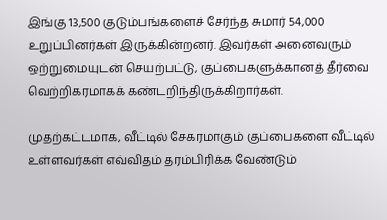இங்கு 13,500 குடும்பங்களைச் சேர்ந்த சுமார் 54,000 உறுப்பினர்கள் இருக்கின்றனர். இவர்கள் அனைவரும் ஒற்றுமையுடன் செயற்பட்டு, குப்பைகளுக்கானத் தீர்வை வெற்றிகரமாகக் கண்டறிந்திருக்கிறார்கள்.

முதற்கட்டமாக, வீட்டில் சேகரமாகும் குப்பைகளை வீட்டில் உள்ளவர்கள் எவ்விதம் தரம்பிரிக்க வேண்டும்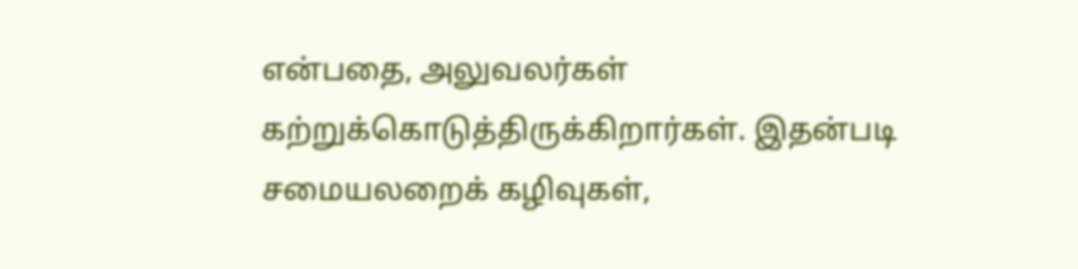என்பதை, அலுவலர்கள் கற்றுக்கொடுத்திருக்கிறார்கள். இதன்படி சமையலறைக் கழிவுகள்,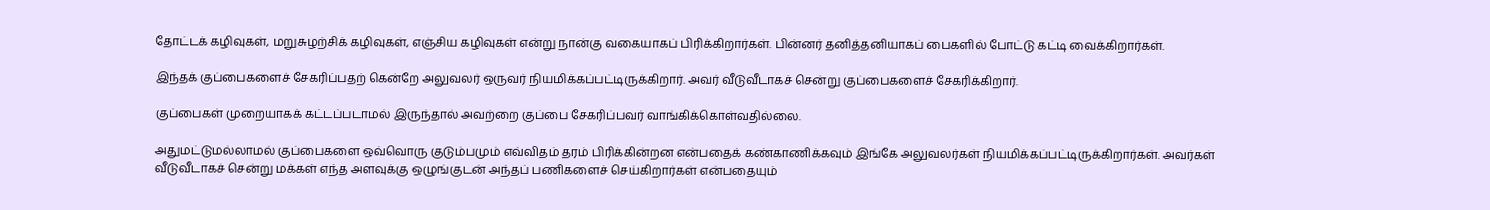தோட்டக் கழிவுகள், மறுசுழற்சிக் கழிவுகள், எஞ்சிய கழிவுகள் என்று நான்கு வகையாகப் பிரிக்கிறார்கள். பின்னர் தனித்தனியாகப் பைகளில் போட்டு கட்டி வைக்கிறார்கள்.

இந்தக் குப்பைகளைச் சேகரிப்பதற் கென்றே அலுவலர் ஒருவர் நியமிக்கப்பட்டிருக்கிறார். அவர் வீடுவீடாகச் சென்று குப்பைகளைச் சேகரிக்கிறார்.

குப்பைகள் முறையாகக் கட்டப்படாமல் இருந்தால் அவற்றை குப்பை சேகரிப்பவர் வாங்கிக்கொள்வதில்லை.

அதுமட்டுமல்லாமல் குப்பைகளை ஒவ்வொரு குடும்பமும் எவ்விதம் தரம் பிரிக்கின்றன என்பதைக் கண்காணிக்கவும் இங்கே அலுவலர்கள் நியமிக்கப்பட்டிருக்கிறார்கள். அவர்கள் வீடுவீடாகச் சென்று மக்கள் எந்த அளவுக்கு ஒழுங்குடன் அந்தப் பணிகளைச் செய்கிறார்கள் என்பதையும்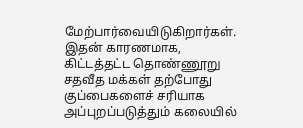மேற்பார்வையிடுகிறார்கள். இதன் காரணமாக, கிட்டத்தட்ட தொண்ணூறு சதவீத மக்கள் தற்போது குப்பைகளைச் சரியாக அப்புறப்படுத்தும் கலையில்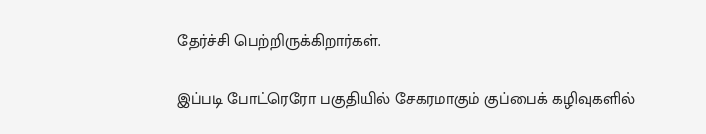தேர்ச்சி பெற்றிருக்கிறார்கள்.

இப்படி போட்ரெரோ பகுதியில் சேகரமாகும் குப்பைக் கழிவுகளில்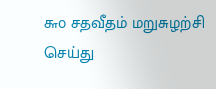௬௦ சதவீதம் மறுசுழற்சி செய்து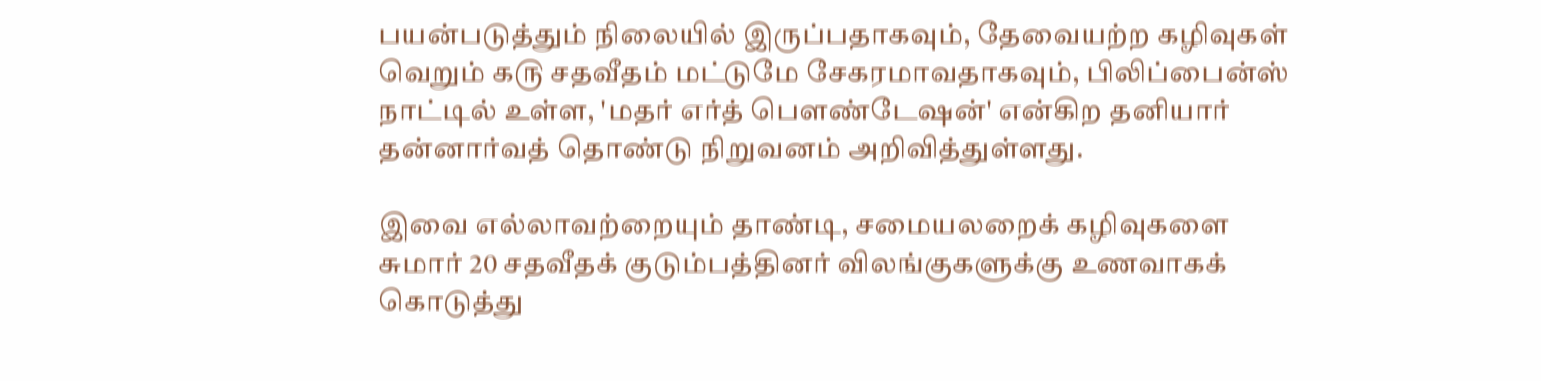பயன்படுத்தும் நிலையில் இருப்பதாகவும், தேவையற்ற கழிவுகள் வெறும் ௧௫ சதவீதம் மட்டுமே சேகரமாவதாகவும், பிலிப்பைன்ஸ் நாட்டில் உள்ள, 'மதர் எர்த் பௌண்டேஷன்' என்கிற தனியார் தன்னார்வத் தொண்டு நிறுவனம் அறிவித்துள்ளது.

இவை எல்லாவற்றையும் தாண்டி, சமையலறைக் கழிவுகளை சுமார் 20 சதவீதக் குடும்பத்தினர் விலங்குகளுக்கு உணவாகக் கொடுத்து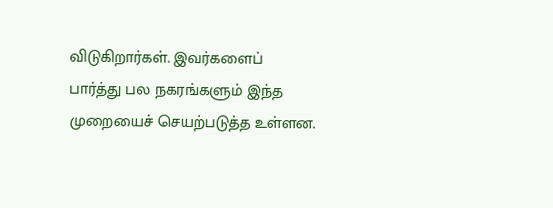விடுகிறார்கள். இவர்களைப் பார்த்து பல நகரங்களும் இந்த முறையைச் செயற்படுத்த உள்ளன.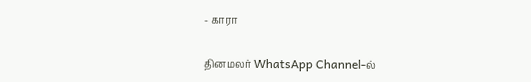- காரா

தினமலர் WhatsApp Channel-ல்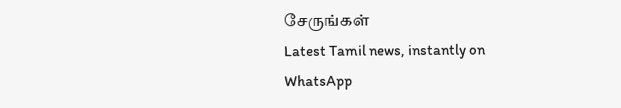சேருங்கள்
Latest Tamil news, instantly on WhatsApp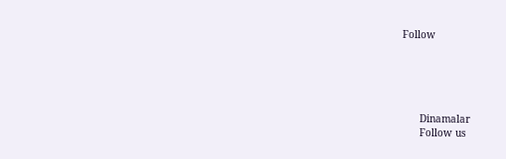Follow





      Dinamalar
      Follow us